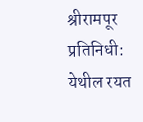श्रीरामपूर प्रतिनिधी:
येथील रयत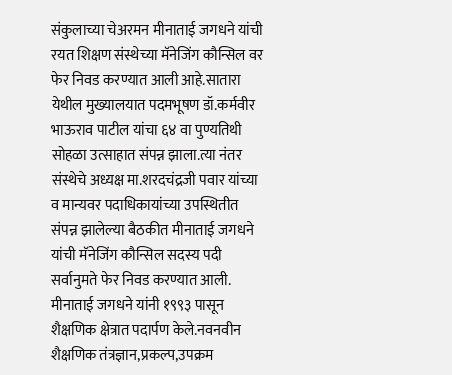संकुलाच्या चेअरमन मीनाताई जगधने यांची रयत शिक्षण संस्थेच्या मॅनेजिंग कौन्सिल वर फेर निवड करण्यात आली आहे.सातारा येथील मुख्यालयात पदमभूषण डॉ.कर्मवीर भाऊराव पाटील यांचा ६४ वा पुण्यतिथी सोहळा उत्साहात संपन्न झाला.त्या नंतर संस्थेचे अध्यक्ष मा.शरदचंद्रजी पवार यांच्या व मान्यवर पदाधिकायांच्या उपस्थितीत संपन्न झालेल्या बैठकीत मीनाताई जगधने यांची मॅनेजिंग कौन्सिल सदस्य पदी सर्वानुमते फेर निवड करण्यात आली.
मीनाताई जगधने यांनी १९९३ पासून शैक्षणिक क्षेत्रात पदार्पण केले.नवनवीन शैक्षणिक तंत्रज्ञान,प्रकल्प,उपक्रम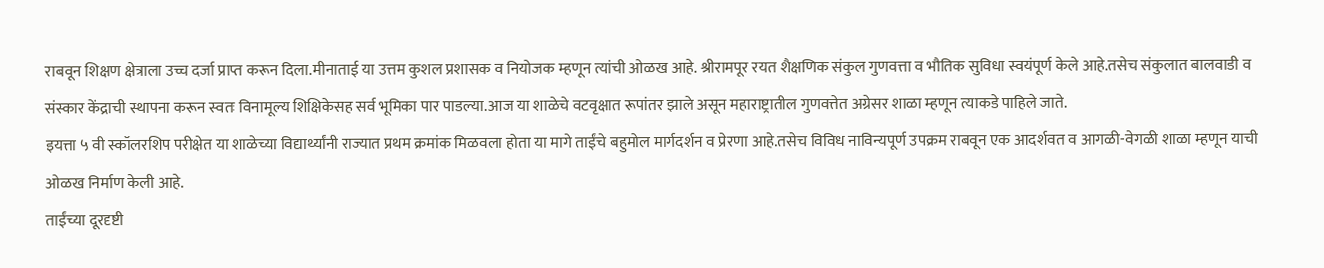राबवून शिक्षण क्षेत्राला उच्च दर्जा प्राप्त करून दिला.मीनाताई या उत्तम कुशल प्रशासक व नियोजक म्हणून त्यांची ओळख आहे. श्रीरामपूर रयत शैक्षणिक संकुल गुणवत्ता व भौतिक सुविधा स्वयंपूर्ण केले आहे.तसेच संकुलात बालवाडी व संस्कार केंद्राची स्थापना करून स्वतः विनामूल्य शिक्षिकेसह सर्व भूमिका पार पाडल्या.आज या शाळेचे वटवृक्षात रूपांतर झाले असून महाराष्ट्रातील गुणवत्तेत अग्रेसर शाळा म्हणून त्याकडे पाहिले जाते.
इयत्ता ५ वी स्कॉलरशिप परीक्षेत या शाळेच्या विद्यार्थ्यांनी राज्यात प्रथम क्रमांक मिळवला होता या मागे ताईंचे बहुमोल मार्गदर्शन व प्रेरणा आहे.तसेच विविध नाविन्यपूर्ण उपक्रम राबवून एक आदर्शवत व आगळी-वेगळी शाळा म्हणून याची ओळख निर्माण केली आहे.
ताईंच्या दूरदृष्टी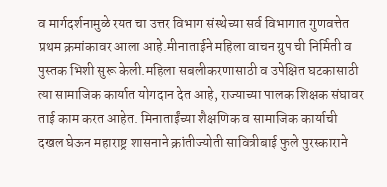व मार्गदर्शनामुळे रयत चा उत्तर विभाग संस्थेच्या सर्व विभागात गुणवत्तेत प्रथम क्रमांकावर आला आहे.मीनाताईने महिला वाचन ग्रुप ची निर्मिती व पुस्तक भिशी सुरू केली.महिला सबलीकरणासाठी व उपेक्षित घटकासाठी त्या सामाजिक कार्यात योगदान देत आहे, राज्याच्या पालक शिक्षक संघावर ताई काम करत आहेत. मिनाताईंच्या शैक्षणिक व सामाजिक कार्याची दखल घेऊन महाराष्ट्र शासनाने क्रांतीज्योती सावित्रीबाई फुले पुरस्काराने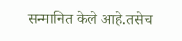सन्मानित केले आहे.तसेच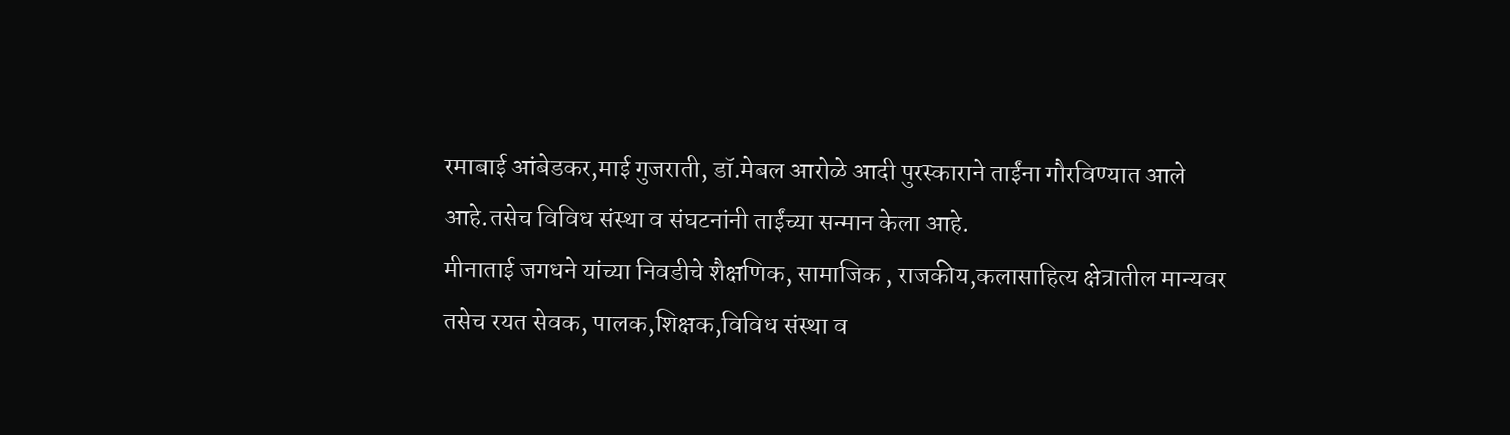रमाबाई आंबेडकर,माई गुजराती, डॉ.मेबल आरोळे आदी पुरस्काराने ताईंना गौरविण्यात आले आहे.तसेच विविध संस्था व संघटनांनी ताईंच्या सन्मान केला आहे.
मीनाताई जगधने यांच्या निवडीचे शैक्षणिक, सामाजिक , राजकीय,कलासाहित्य क्षेत्रातील मान्यवर तसेच रयत सेवक, पालक,शिक्षक,विविध संस्था व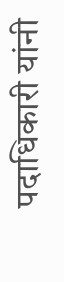पदाधिकारी यांनी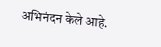अभिनंदन केले आहे.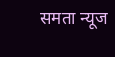समता न्यूज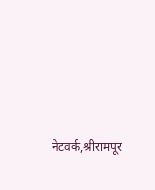नेटवर्क,श्रीरामपूर